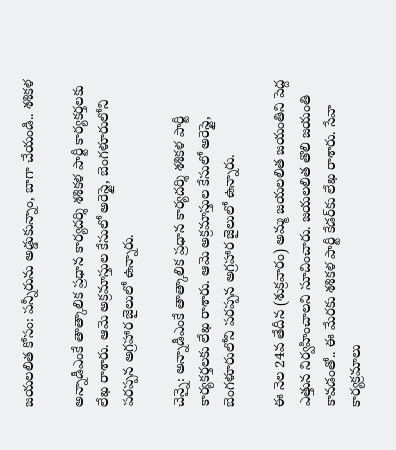జయలలిత కోసం: పన్నీరును అడ్డుకున్నాం, బాగా చేయండి.. శశికళ

అన్నాడీఎంకే తాత్కాలిక ప్రధాన కార్యదర్శి శశికళ పార్టీ కార్యకర్తలకు లేఖ రాశారు. ఆమె అక్రమాస్తుల కేసులో అరెస్టై, బెంగళూరులోని పరప్పన అగ్రహార జైలులో ఉన్నారు.

చెన్నై: అన్నాడీఎంకే తాత్కాలిక ప్రధాన కార్యదర్శి శశికళ పార్టీ కార్యకర్తలకు లేఖ రాశారు. ఆమె అక్రమాస్తుల కేసులో అరెస్టై, బెంగళూరులోని పరప్పన అగ్రహార జైలులో ఉన్నారు.

ఈ నెల 24వ తేదీన (శుక్రవారం) అమ్మ జయలలిత జయంతిని పెద్ద ఎత్తున నిర్వహించాలని సూచించారు. జయలలిత తొలి జయంతి కావడంతో.. ఈ మేరకు శశికళ పార్టీ కేడర్‌కు లేఖ రాశారు. సేవా కార్యక్రమాలు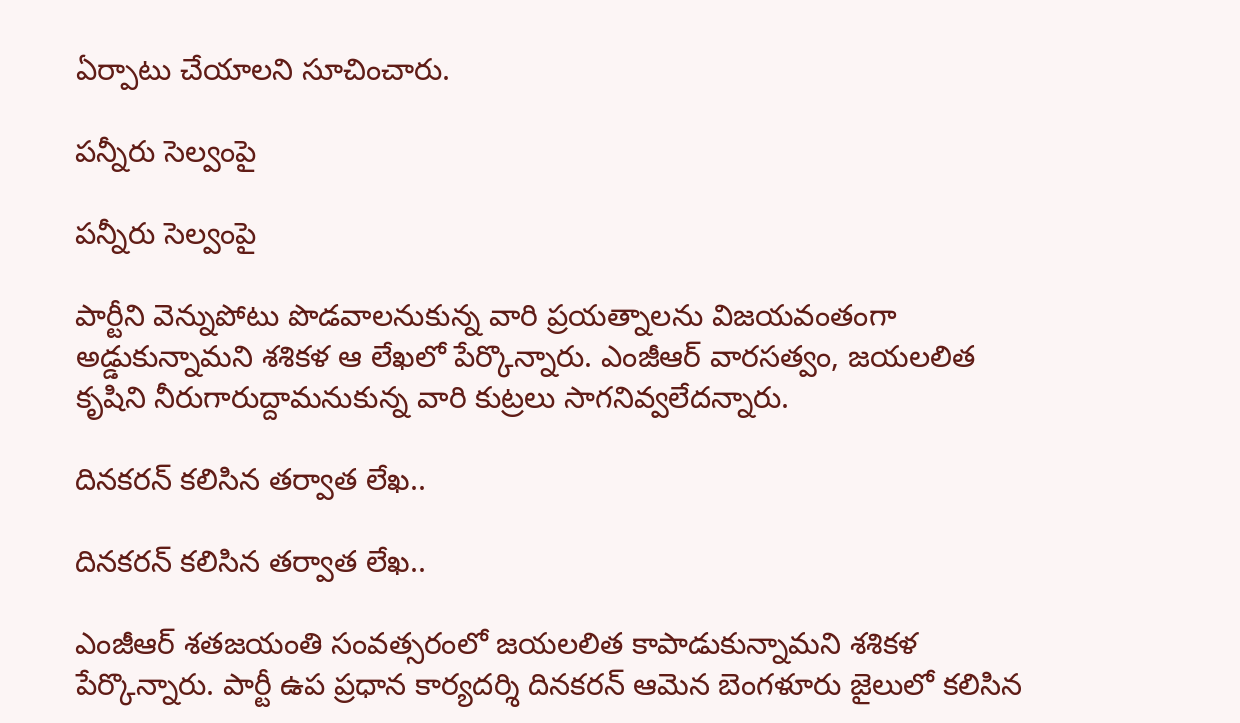ఏర్పాటు చేయాలని సూచించారు.

పన్నీరు సెల్వంపై

పన్నీరు సెల్వంపై

పార్టీని వెన్నుపోటు పొడవాలనుకున్న వారి ప్రయత్నాలను విజయవంతంగా అడ్డుకున్నామని శశికళ ఆ లేఖలో పేర్కొన్నారు. ఎంజీఆర్ వారసత్వం, జయలలిత కృషిని నీరుగారుద్దామనుకున్న వారి కుట్రలు సాగనివ్వలేదన్నారు.

దినకరన్ కలిసిన తర్వాత లేఖ..

దినకరన్ కలిసిన తర్వాత లేఖ..

ఎంజీఆర్ శతజయంతి సంవత్సరంలో జయలలిత కాపాడుకున్నామని శశికళ పేర్కొన్నారు. పార్టీ ఉప ప్రధాన కార్యదర్శి దినకరన్ ఆమెన బెంగళూరు జైలులో కలిసిన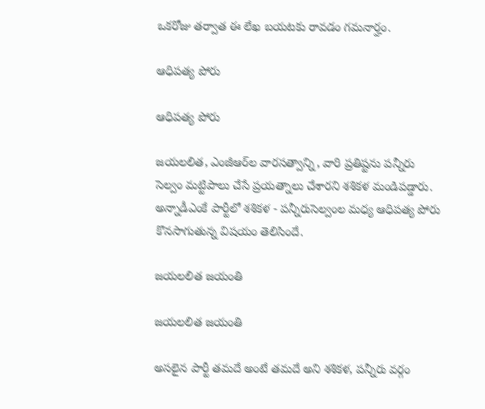ఒకరోజు తర్వాత ఈ లేఖ బయటకు రావడం గమనార్హం.

ఆధిపత్య పోరు

ఆధిపత్య పోరు

జయలలిత, ఎంజీఆర్‌ల వారసత్వాన్ని, వారి ప్రతిష్టను పన్నీరు సెల్వం మట్టిపాలు చేసే ప్రయత్నాలు చేశారని శశికళ మండిపడ్డారు. అన్నాడీఎంకే పార్టీలో శశికళ - పన్నీరుసెల్వంల మధ్య ఆధిపత్య పోరు కొనసాగుతున్న విషయం తెలిసిందే.

జయలలిత జయంతి

జయలలిత జయంతి

అసలైన పార్టీ తమదే అంటే తమదే అని శశికళ, పన్నీరు వర్గం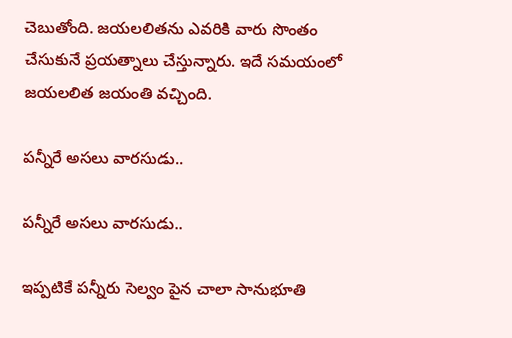చెబుతోంది. జయలలితను ఎవరికి వారు సొంతం చేసుకునే ప్రయత్నాలు చేస్తున్నారు. ఇదే సమయంలో జయలలిత జయంతి వచ్చింది.

పన్నీరే అసలు వారసుడు..

పన్నీరే అసలు వారసుడు..

ఇప్పటికే పన్నీరు సెల్వం పైన చాలా సానుభూతి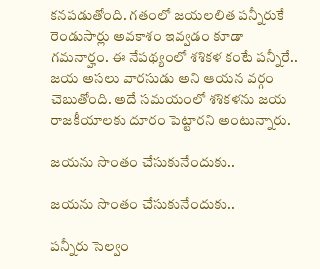కనపడుతోంది. గతంలో జయలలిత పన్నీరుకే రెండుసార్లు అవకాశం ఇవ్వడం కూడా గమనార్హం. ఈ నేపథ్యంలో శశికళ కంటే పన్నీరే.. జయ అసలు వారసుడు అని ఆయన వర్గం చెబుతోంది. అదే సమయంలో శశికళను జయ రాజకీయాలకు దూరం పెట్టారని అంటున్నారు.

జయను సొంతం చేసుకునేందుకు..

జయను సొంతం చేసుకునేందుకు..

పన్నీరు సెల్వం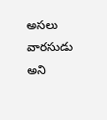అసలు వారసుడు అని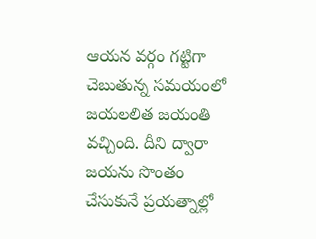ఆయన వర్గం గట్టిగా చెబుతున్న సమయంలో జయలలిత జయంతి వచ్చింది. దీని ద్వారా జయను సొంతం చేసుకునే ప్రయత్నాల్లో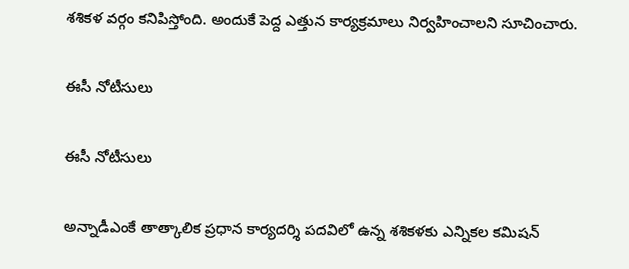శశికళ వర్గం కనిపిస్తోంది. అందుకే పెద్ద ఎత్తున కార్యక్రమాలు నిర్వహించాలని సూచించారు.

ఈసీ నోటీసులు

ఈసీ నోటీసులు

అన్నాడీఎంకే తాత్కాలిక ప్రధాన కార్యదర్శి పదవిలో ఉన్న శశికళకు ఎన్నికల కమిషన్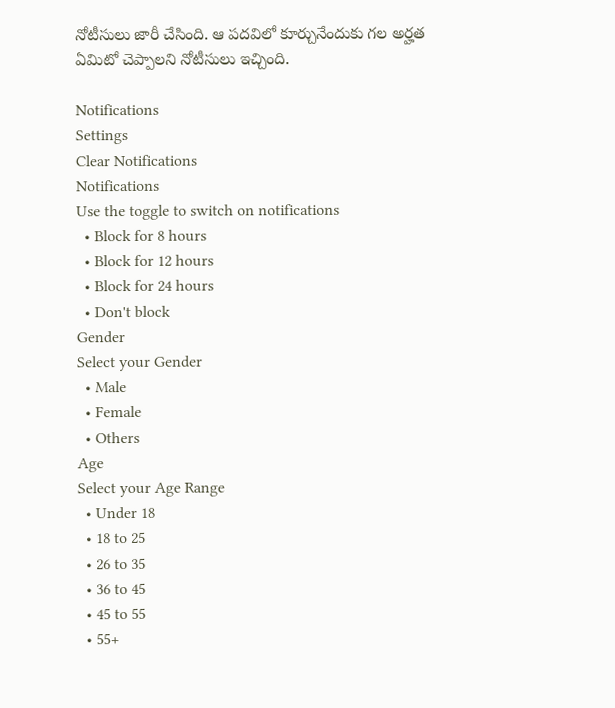నోటీసులు జారీ చేసింది. ఆ పదవిలో కూర్చునేందుకు గల అర్హత ఏమిటో చెప్పాలని నోటీసులు ఇచ్చింది.

Notifications
Settings
Clear Notifications
Notifications
Use the toggle to switch on notifications
  • Block for 8 hours
  • Block for 12 hours
  • Block for 24 hours
  • Don't block
Gender
Select your Gender
  • Male
  • Female
  • Others
Age
Select your Age Range
  • Under 18
  • 18 to 25
  • 26 to 35
  • 36 to 45
  • 45 to 55
  • 55+